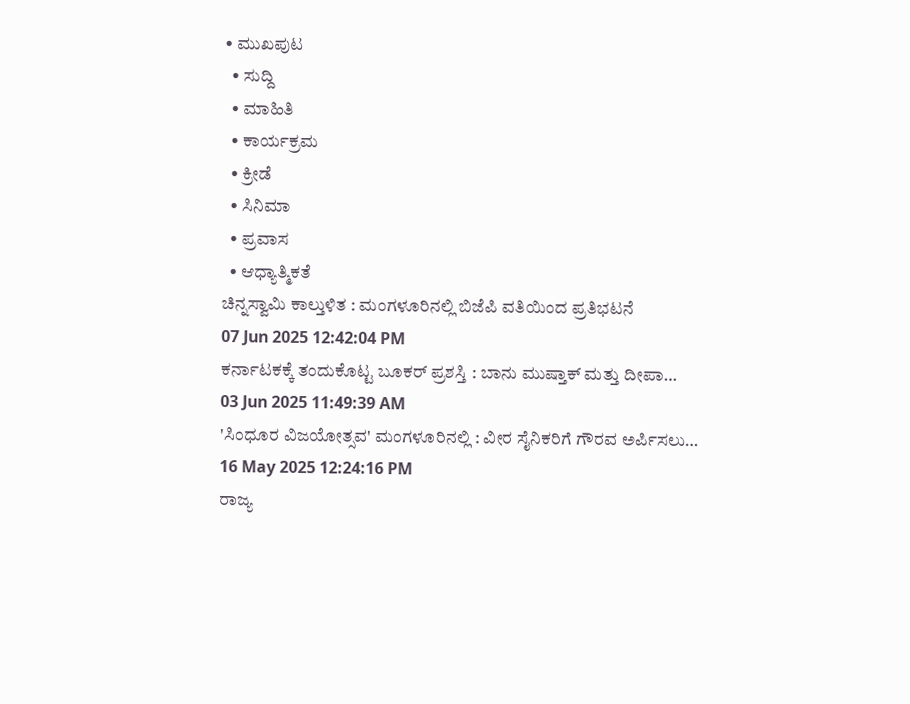• ಮುಖಪುಟ
  • ಸುದ್ದಿ
  • ಮಾಹಿತಿ
  • ಕಾರ್ಯಕ್ರಮ
  • ಕ್ರೀಡೆ
  • ಸಿನಿಮಾ
  • ಪ್ರವಾಸ
  • ಆಧ್ಯಾತ್ಮಿಕತೆ
ಚಿನ್ನಸ್ವಾಮಿ ಕಾಲ್ತುಳಿತ : ಮಂಗಳೂರಿನಲ್ಲಿ ಬಿಜೆಪಿ ವತಿಯಿಂದ ಪ್ರತಿಭಟನೆ
07 Jun 2025 12:42:04 PM
ಕರ್ನಾಟಕಕ್ಕೆ ತಂದುಕೊಟ್ಟ ಬೂಕರ್ ಪ್ರಶಸ್ತಿ : ಬಾನು ಮುಷ್ತಾಕ್ ಮತ್ತು ದೀಪಾ…
03 Jun 2025 11:49:39 AM
'ಸಿಂಧೂರ ವಿಜಯೋತ್ಸವ' ಮಂಗಳೂರಿನಲ್ಲಿ : ವೀರ ಸೈನಿಕರಿಗೆ ಗೌರವ ಅರ್ಪಿಸಲು…
16 May 2025 12:24:16 PM
ರಾಜ್ಯ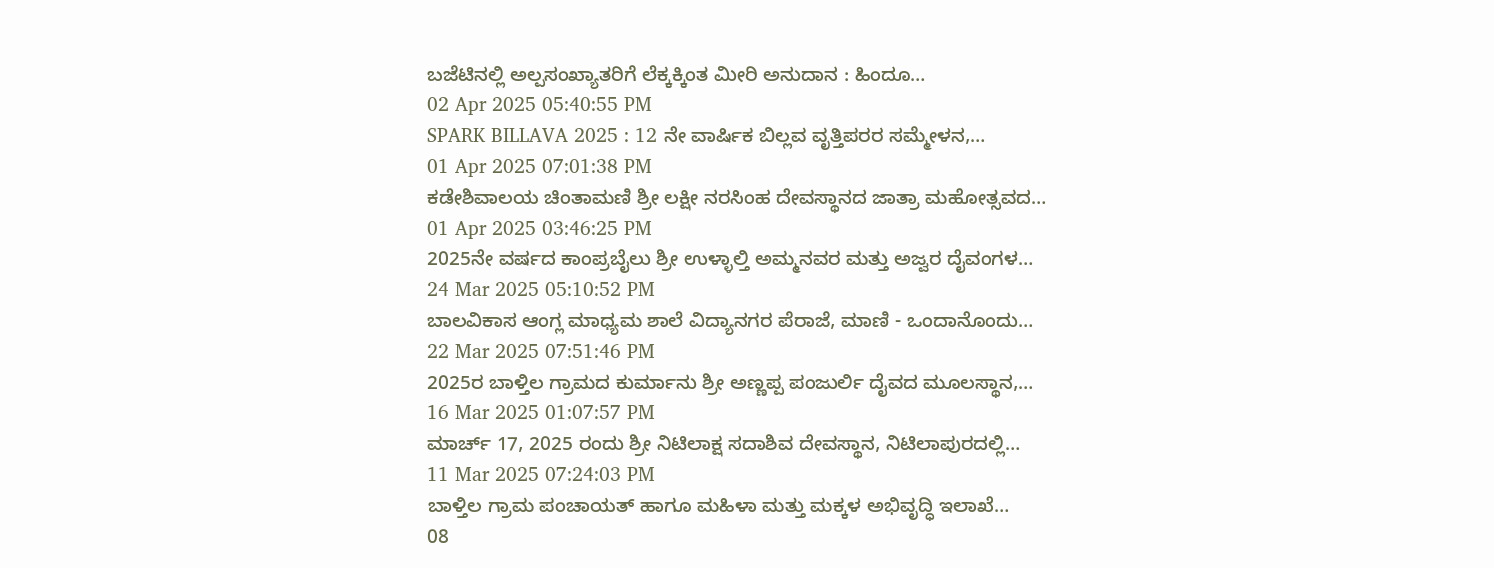ಬಜೆಟಿನಲ್ಲಿ ಅಲ್ಪಸಂಖ್ಯಾತರಿಗೆ ಲೆಕ್ಕಕ್ಕಿಂತ ಮೀರಿ ಅನುದಾನ : ಹಿಂದೂ…
02 Apr 2025 05:40:55 PM
SPARK BILLAVA 2025 : 12 ನೇ ವಾರ್ಷಿಕ ಬಿಲ್ಲವ ವೃತ್ತಿಪರರ ಸಮ್ಮೇಳನ,…
01 Apr 2025 07:01:38 PM
ಕಡೇಶಿವಾಲಯ ಚಿಂತಾಮಣಿ ಶ್ರೀ ಲಕ್ಷೀ ನರಸಿಂಹ ದೇವಸ್ಥಾನದ ಜಾತ್ರಾ ಮಹೋತ್ಸವದ…
01 Apr 2025 03:46:25 PM
2025ನೇ ವರ್ಷದ ಕಾಂಪ್ರಬೈಲು ಶ್ರೀ ಉಳ್ಳಾಲ್ತಿ ಅಮ್ಮನವರ ಮತ್ತು ಅಜ್ವರ ದೈವಂಗಳ…
24 Mar 2025 05:10:52 PM
ಬಾಲವಿಕಾಸ ಆಂಗ್ಲ ಮಾಧ್ಯಮ ಶಾಲೆ ವಿದ್ಯಾನಗರ ಪೆರಾಜೆ, ಮಾಣಿ - ಒಂದಾನೊಂದು…
22 Mar 2025 07:51:46 PM
2025ರ ಬಾಳ್ತಿಲ ಗ್ರಾಮದ ಕುರ್ಮಾನು ಶ್ರೀ ಅಣ್ಣಪ್ಪ ಪಂಜುರ್ಲಿ ದೈವದ ಮೂಲಸ್ಥಾನ,…
16 Mar 2025 01:07:57 PM
ಮಾರ್ಚ್ 17, 2025 ರಂದು ಶ್ರೀ ನಿಟಿಲಾಕ್ಷ ಸದಾಶಿವ ದೇವಸ್ಥಾನ, ನಿಟಿಲಾಪುರದಲ್ಲಿ…
11 Mar 2025 07:24:03 PM
ಬಾಳ್ತಿಲ ಗ್ರಾಮ ಪಂಚಾಯತ್ ಹಾಗೂ ಮಹಿಳಾ ಮತ್ತು ಮಕ್ಕಳ ಅಭಿವೃದ್ಧಿ ಇಲಾಖೆ…
08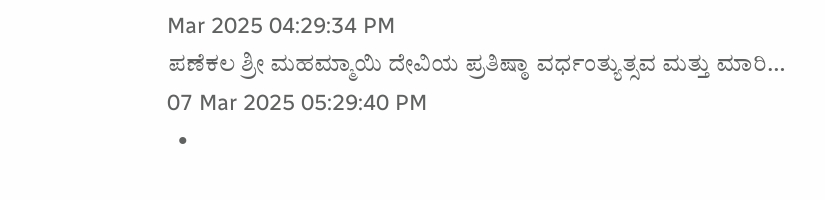Mar 2025 04:29:34 PM
ಪಣೆಕಲ ಶ್ರೀ ಮಹಮ್ಮಾಯಿ ದೇವಿಯ ಪ್ರತಿಷ್ಠಾ ವರ್ಧಂತ್ಯುತ್ಸವ ಮತ್ತು ಮಾರಿ…
07 Mar 2025 05:29:40 PM
  •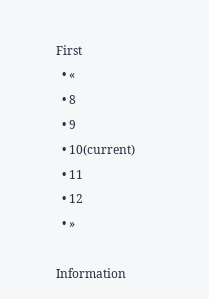First
  • «
  • 8
  • 9
  • 10(current)
  • 11
  • 12
  • »

Information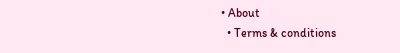• About
  • Terms & conditions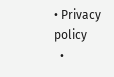• Privacy policy
  •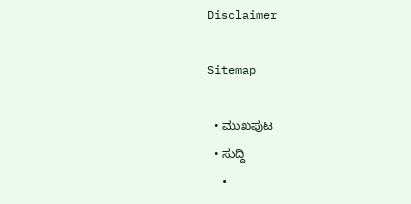Disclaimer

Sitemap

  • ಮುಖಪುಟ
  • ಸುದ್ದಿ
  •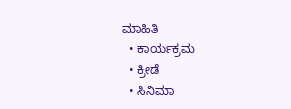ಮಾಹಿತಿ
  • ಕಾರ್ಯಕ್ರಮ
  • ಕ್ರೀಡೆ
  • ಸಿನಿಮಾ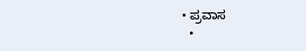• ಪ್ರವಾಸ
  •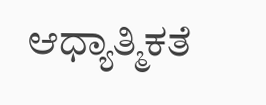ಆಧ್ಯಾತ್ಮಿಕತೆ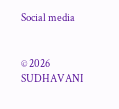Social media


© 2026 SUDHAVANI